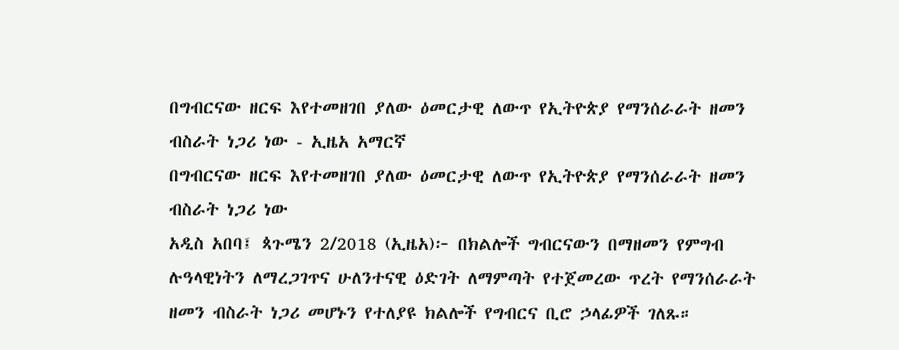በግብርናው ዘርፍ እየተመዘገበ ያለው ዕመርታዊ ለውጥ የኢትዮጵያ የማንሰራራት ዘመን ብስራት ነጋሪ ነው - ኢዜአ አማርኛ
በግብርናው ዘርፍ እየተመዘገበ ያለው ዕመርታዊ ለውጥ የኢትዮጵያ የማንሰራራት ዘመን ብስራት ነጋሪ ነው
አዲስ አበባ፤ ጳጉሜን 2/2018 (ኢዜአ)፦ በክልሎች ግብርናውን በማዘመን የምግብ ሉዓላዊነትን ለማረጋገጥና ሁለንተናዊ ዕድገት ለማምጣት የተጀመረው ጥረት የማንሰራራት ዘመን ብስራት ነጋሪ መሆኑን የተለያዩ ክልሎች የግብርና ቢሮ ኃላፊዎች ገለጹ።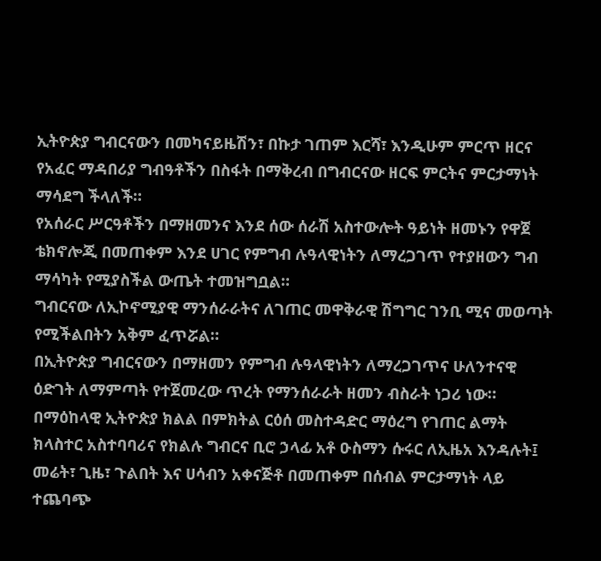ኢትዮጵያ ግብርናውን በመካናይዜሽን፣ በኩታ ገጠም እርሻ፣ እንዲሁም ምርጥ ዘርና የአፈር ማዳበሪያ ግብዓቶችን በስፋት በማቅረብ በግብርናው ዘርፍ ምርትና ምርታማነት ማሳደግ ችላለች።
የአሰራር ሥርዓቶችን በማዘመንና እንደ ሰው ሰራሽ አስተውሎት ዓይነት ዘመኑን የዋጀ ቴክኖሎጂ በመጠቀም እንደ ሀገር የምግብ ሉዓላዊነትን ለማረጋገጥ የተያዘውን ግብ ማሳካት የሚያስችል ውጤት ተመዝግቧል።
ግብርናው ለኢኮኖሚያዊ ማንሰራራትና ለገጠር መዋቅራዊ ሽግግር ገንቢ ሚና መወጣት የሚችልበትን አቅም ፈጥሯል።
በኢትዮጵያ ግብርናውን በማዘመን የምግብ ሉዓላዊነትን ለማረጋገጥና ሁለንተናዊ ዕድገት ለማምጣት የተጀመረው ጥረት የማንሰራራት ዘመን ብስራት ነጋሪ ነው።
በማዕከላዊ ኢትዮጵያ ክልል በምክትል ርዕሰ መስተዳድር ማዕረግ የገጠር ልማት ክላስተር አስተባባሪና የክልሉ ግብርና ቢሮ ኃላፊ አቶ ዑስማን ሱሩር ለኢዜአ እንዳሉት፤ መሬት፣ ጊዜ፣ ጉልበት እና ሀሳብን አቀናጅቶ በመጠቀም በሰብል ምርታማነት ላይ ተጨባጭ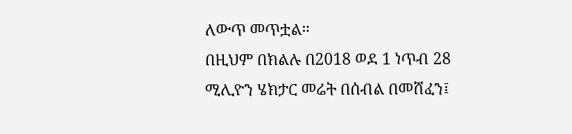ለውጥ መጥቷል።
በዚህም በክልሉ በ2018 ወደ 1 ነጥብ 28 ሚሊዮን ሄክታር መሬት በሰብል በመሸፈን፤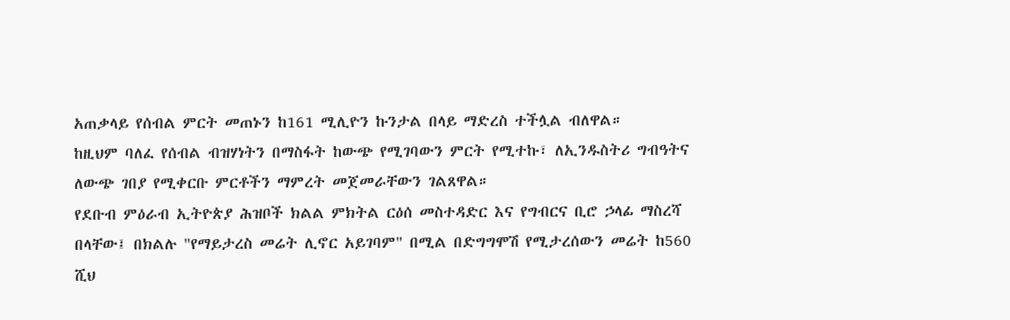አጠቃላይ የሰብል ምርት መጠኑን ከ161 ሚሊዮን ኩንታል በላይ ማድረስ ተችሏል ብለዋል።
ከዚህም ባለፈ የሰብል ብዝሃነትን በማስፋት ከውጭ የሚገባውን ምርት የሚተኩ፣ ለኢንዱስትሪ ግብዓትና ለውጭ ገበያ የሚቀርቡ ምርቶችን ማምረት መጀመራቸውን ገልጸዋል።
የደቡብ ምዕራብ ኢትዮጵያ ሕዝቦች ክልል ምክትል ርዕሰ መስተዳድር እና የግብርና ቢሮ ኃላፊ ማስረሻ በላቸው፤ በክልሉ "የማይታረስ መሬት ሊኖር አይገባም" በሚል በድግግሞሽ የሚታረሰውን መሬት ከ560 ሺህ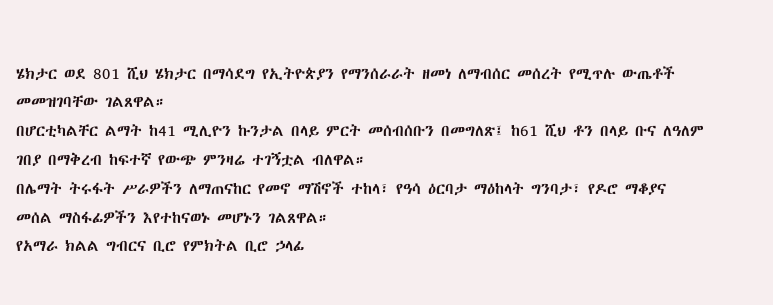ሄክታር ወደ 801 ሺህ ሄክታር በማሳደግ የኢትዮጵያን የማንሰራራት ዘመነ ለማብሰር መሰረት የሚጥሉ ውጤቶች መመዝገባቸው ገልጸዋል።
በሆርቲካልቸር ልማት ከ41 ሚሊዮን ኩንታል በላይ ምርት መሰብሰቡን በመግለጽ፤ ከ61 ሺህ ቶን በላይ ቡና ለዓለም ገበያ በማቅረብ ከፍተኛ የውጭ ምንዛሬ ተገኝቷል ብለዋል።
በሌማት ትሩፋት ሥራዎችን ለማጠናከር የመኖ ማሽኖች ተከላ፣ የዓሳ ዕርባታ ማዕከላት ግንባታ፣ የዶሮ ማቆያና መሰል ማስፋፊዎችን እየተከናወኑ መሆኑን ገልጸዋል።
የአማራ ክልል ግብርና ቢሮ የምክትል ቢሮ ኃላፊ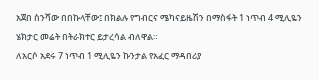አጀበ ስንሻው በበኩላቸው፤ በክልሉ የግብርና ሜካናይዜሽን በማስፋት 1 ነጥብ 4 ሚሊዬን ሄክታር መሬት በትራክተር ይታረሳል ብለዋል።
ለአርሶ አደሩ 7 ነጥብ 1 ሚሊዬን ኩንታል የአፈር ማዳበሪያ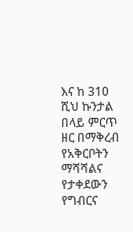እና ከ 310 ሺህ ኩንታል በላይ ምርጥ ዘር በማቅረብ የአቅርቦትን ማሻሻልና የታቀደውን የግብርና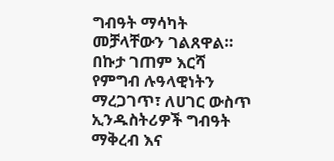ግብዓት ማሳካት መቻላቸውን ገልጸዋል።
በኩታ ገጠም እርሻ የምግብ ሉዓላዊነትን ማረጋገጥ፣ ለሀገር ውስጥ ኢንዱስትሪዎች ግብዓት ማቅረብ እና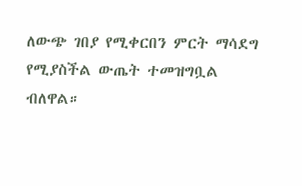ለውጭ ገበያ የሚቀርበን ምርት ማሳደግ የሚያስችል ውጤት ተመዝግቧል ብለዋል።